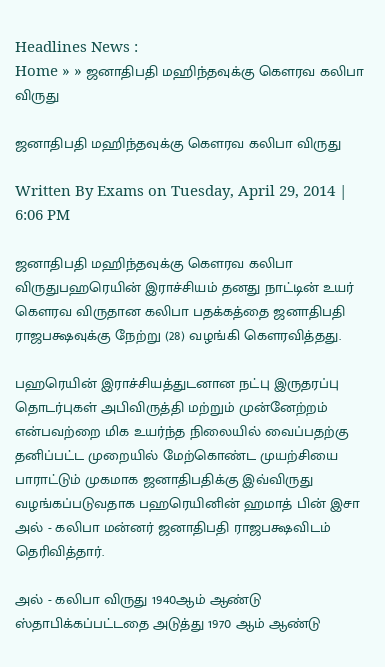Headlines News :
Home » » ஜனாதிபதி மஹிந்தவுக்கு கௌரவ கலிபா விருது

ஜனாதிபதி மஹிந்தவுக்கு கௌரவ கலிபா விருது

Written By Exams on Tuesday, April 29, 2014 | 6:06 PM

ஜனாதிபதி மஹிந்தவுக்கு கௌரவ கலிபா விருதுபஹரெயின் இராச்சியம் தனது நாட்டின் உயர் கௌரவ விருதான கலிபா பதக்கத்தை ஜனாதிபதி ராஜபக்ஷவுக்கு நேற்று (28) வழங்கி கௌரவித்தது.

பஹரெயின் இராச்சியத்துடனான நட்பு இருதரப்பு தொடர்புகள் அபிவிருத்தி மற்றும் முன்னேற்றம் என்பவற்றை மிக உயர்ந்த நிலையில் வைப்பதற்கு தனிப்பட்ட முறையில் மேற்கொண்ட முயற்சியை பாராட்டும் முகமாக ஜனாதிபதிக்கு இவ்விருது வழங்கப்படுவதாக பஹரெயினின் ஹமாத் பின் இசா அல் - கலிபா மன்னர் ஜனாதிபதி ராஜபக்ஷவிடம் தெரிவித்தார்.

அல் - கலிபா விருது 1940ஆம் ஆண்டு ஸ்தாபிக்கப்பட்டதை அடுத்து 1970 ஆம் ஆண்டு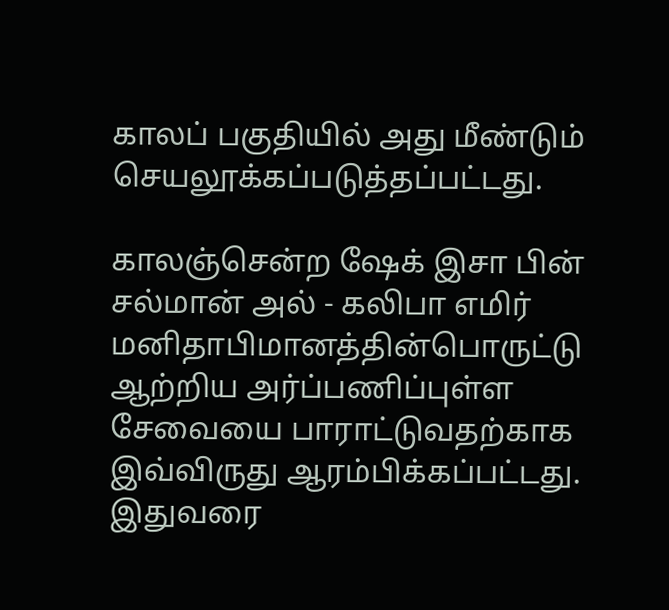காலப் பகுதியில் அது மீண்டும் செயலூக்கப்படுத்தப்பட்டது.

காலஞ்சென்ற ஷேக் இசா பின் சல்மான் அல் - கலிபா எமிர் மனிதாபிமானத்தின்பொருட்டு ஆற்றிய அர்ப்பணிப்புள்ள சேவையை பாராட்டுவதற்காக இவ்விருது ஆரம்பிக்கப்பட்டது. இதுவரை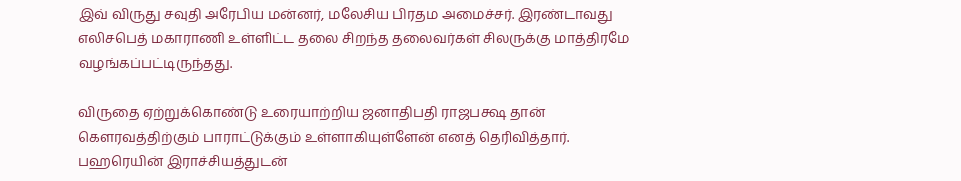இவ் விருது சவுதி அரேபிய மன்னர், மலேசிய பிரதம அமைச்சர். இரண்டாவது எலிசபெத் மகாராணி உள்ளிட்ட தலை சிறந்த தலைவர்கள் சிலருக்கு மாத்திரமே வழங்கப்பட்டிருந்தது.

விருதை ஏற்றுக்கொண்டு உரையாற்றிய ஜனாதிபதி ராஜபக்ஷ தான் கௌரவத்திற்கும் பாராட்டுக்கும் உள்ளாகியுள்ளேன் எனத் தெரிவித்தார். பஹரெயின் இராச்சியத்துடன்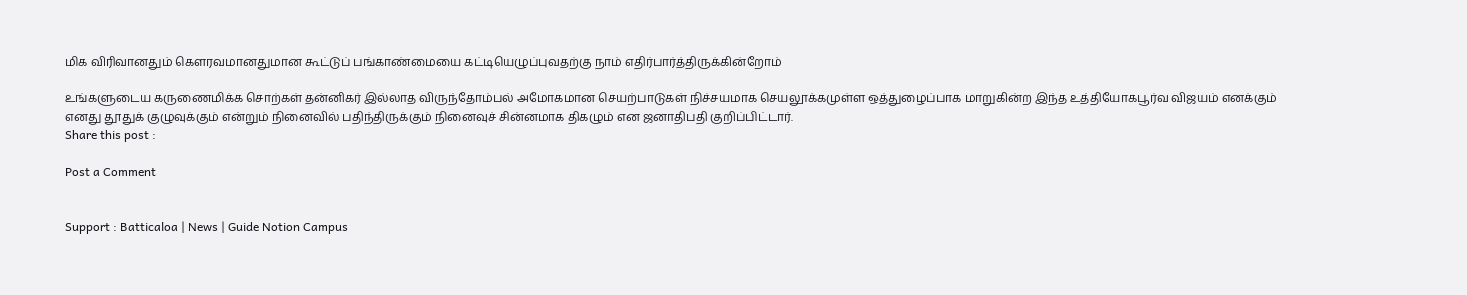மிக விரிவானதும் கௌரவமானதுமான கூட்டுப் பங்காண்மையை கட்டியெழுப்புவதற்கு நாம் எதிர்பார்த்திருக்கின்றோம்

உங்களுடைய கருணைமிக்க சொற்கள் தன்னிகர் இல்லாத விருந்தோம்பல் அமோகமான செயற்பாடுகள் நிச்சயமாக செயலூக்கமுள்ள ஒத்துழைப்பாக மாறுகின்ற இந்த உத்தியோகபூர்வ விஜயம் எனக்கும் எனது தூதுக் குழுவுக்கும் என்றும் நினைவில் பதிந்திருக்கும் நினைவுச் சின்னமாக திகழும் என ஜனாதிபதி குறிப்பிட்டார்.
Share this post :

Post a Comment


Support : Batticaloa | News | Guide Notion Campus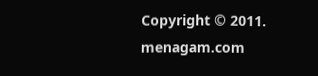Copyright © 2011. menagam.com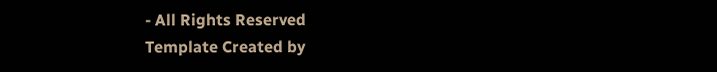- All Rights Reserved
Template Created by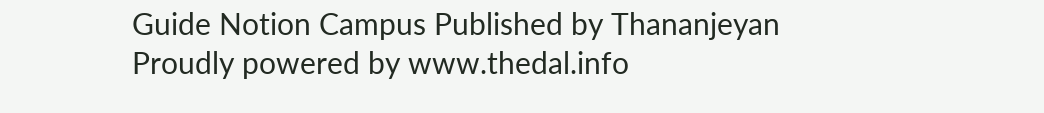Guide Notion Campus Published by Thananjeyan
Proudly powered by www.thedal.info